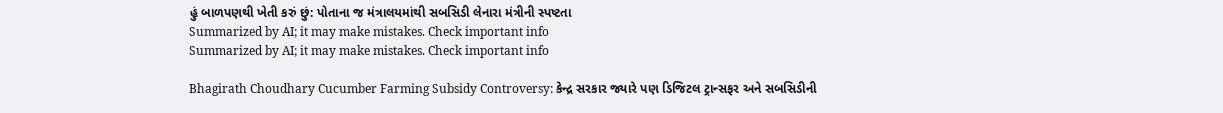હું બાળપણથી ખેતી કરું છું: પોતાના જ મંત્રાલયમાંથી સબસિડી લેનારા મંત્રીની સ્પષ્ટતા
Summarized by AI; it may make mistakes. Check important info
Summarized by AI; it may make mistakes. Check important info

Bhagirath Choudhary Cucumber Farming Subsidy Controversy: કેન્દ્ર સરકાર જ્યારે પણ ડિજિટલ ટ્રાન્સફર અને સબસિડીની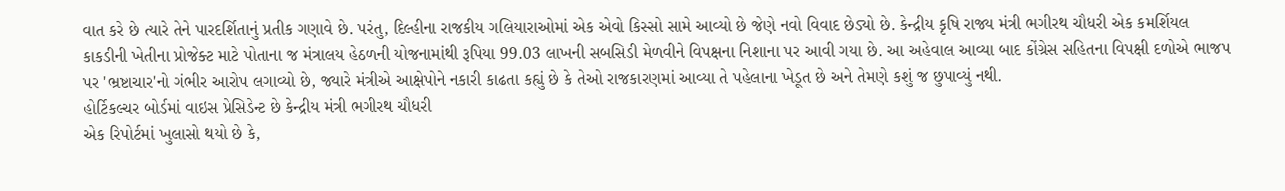વાત કરે છે ત્યારે તેને પારદર્શિતાનું પ્રતીક ગણાવે છે. પરંતુ, દિલ્હીના રાજકીય ગલિયારાઓમાં એક એવો કિસ્સો સામે આવ્યો છે જેણે નવો વિવાદ છેડ્યો છે. કેન્દ્રીય કૃષિ રાજ્ય મંત્રી ભગીરથ ચૌધરી એક કમર્શિયલ કાકડીની ખેતીના પ્રોજેક્ટ માટે પોતાના જ મંત્રાલય હેઠળની યોજનામાંથી રૂપિયા 99.03 લાખની સબસિડી મેળવીને વિપક્ષના નિશાના પર આવી ગયા છે. આ અહેવાલ આવ્યા બાદ કોંગ્રેસ સહિતના વિપક્ષી દળોએ ભાજપ પર 'ભ્રષ્ટાચાર'નો ગંભીર આરોપ લગાવ્યો છે, જ્યારે મંત્રીએ આક્ષેપોને નકારી કાઢતા કહ્યું છે કે તેઓ રાજકારણમાં આવ્યા તે પહેલાના ખેડૂત છે અને તેમણે કશું જ છુપાવ્યું નથી.
હોર્ટિકલ્ચર બોર્ડમાં વાઇસ પ્રેસિડેન્ટ છે કેન્દ્રીય મંત્રી ભગીરથ ચૌધરી
એક રિપોર્ટમાં ખુલાસો થયો છે કે,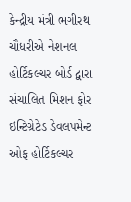કેન્દ્રીય મંત્રી ભગીરથ ચૌધરીએ નેશનલ હોર્ટિકલ્ચર બોર્ડ દ્વારા સંચાલિત મિશન ફોર ઇન્ટિગ્રેટેડ ડેવલપમેન્ટ ઓફ હોર્ટિકલ્ચર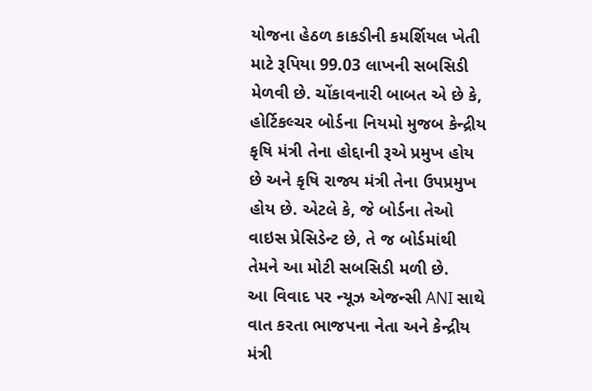યોજના હેઠળ કાકડીની કમર્શિયલ ખેતી માટે રૂપિયા 99.03 લાખની સબસિડી મેળવી છે. ચોંકાવનારી બાબત એ છે કે, હોર્ટિકલ્ચર બોર્ડના નિયમો મુજબ કેન્દ્રીય કૃષિ મંત્રી તેના હોદ્દાની રૂએ પ્રમુખ હોય છે અને કૃષિ રાજ્ય મંત્રી તેના ઉપપ્રમુખ હોય છે. એટલે કે, જે બોર્ડના તેઓ વાઇસ પ્રેસિડેન્ટ છે, તે જ બોર્ડમાંથી તેમને આ મોટી સબસિડી મળી છે.
આ વિવાદ પર ન્યૂઝ એજન્સી ANI સાથે વાત કરતા ભાજપના નેતા અને કેન્દ્રીય મંત્રી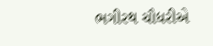ભગીરથ ચૌધરીએ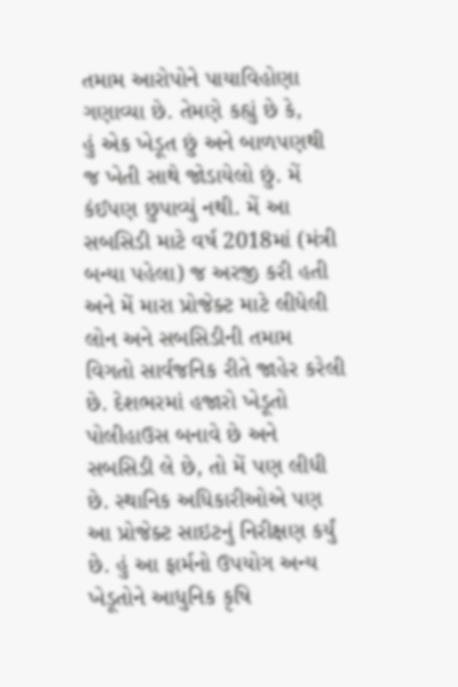તમામ આરોપોને પાયાવિહોણા ગણાવ્યા છે. તેમણે કહ્યું છે કે,
હું એક ખેડૂત છું અને બાળપણથી જ ખેતી સાથે જોડાયેલો છું. મેં કંઈપણ છુપાવ્યું નથી. મેં આ સબસિડી માટે વર્ષ 2018માં (મંત્રી બન્યા પહેલા) જ અરજી કરી હતી અને મેં મારા પ્રોજેક્ટ માટે લીધેલી લોન અને સબસિડીની તમામ વિગતો સાર્વજનિક રીતે જાહેર કરેલી છે. દેશભરમાં હજારો ખેડૂતો પોલીહાઉસ બનાવે છે અને સબસિડી લે છે, તો મેં પણ લીધી છે. સ્થાનિક અધિકારીઓએ પણ આ પ્રોજેક્ટ સાઇટનું નિરીક્ષણ કર્યું છે. હું આ ફાર્મનો ઉપયોગ અન્ય ખેડૂતોને આધુનિક કૃષિ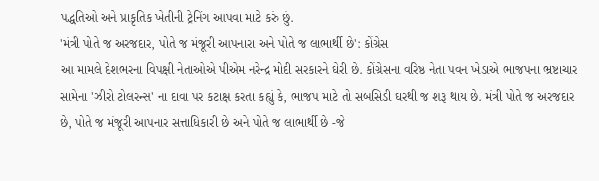પદ્ધતિઓ અને પ્રાકૃતિક ખેતીની ટ્રેનિંગ આપવા માટે કરું છું.
'મંત્રી પોતે જ અરજદાર, પોતે જ મંજૂરી આપનારા અને પોતે જ લાભાર્થી છે': કોંગ્રેસ
આ મામલે દેશભરના વિપક્ષી નેતાઓએ પીએમ નરેન્દ્ર મોદી સરકારને ઘેરી છે. કોંગ્રેસના વરિષ્ઠ નેતા પવન ખેડાએ ભાજપના ભ્રષ્ટાચાર સામેના 'ઝીરો ટોલરન્સ' ના દાવા પર કટાક્ષ કરતા કહ્યું કે, ભાજપ માટે તો સબસિડી ઘરથી જ શરૂ થાય છે. મંત્રી પોતે જ અરજદાર છે, પોતે જ મંજૂરી આપનાર સત્તાધિકારી છે અને પોતે જ લાભાર્થી છે -જે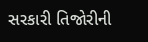સરકારી તિજોરીની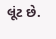લૂંટ છે.